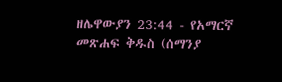ዘሌዋውያን 23:44 - የአማርኛ መጽሐፍ ቅዱስ (ሰማንያ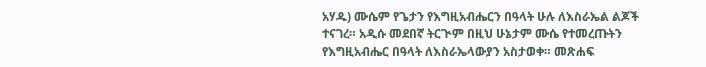አሃዱ) ሙሴም የጌታን የእግዚአብሔርን በዓላት ሁሉ ለእስራኤል ልጆች ተናገረ። አዲሱ መደበኛ ትርጒም በዚህ ሁኔታም ሙሴ የተመረጡትን የእግዚአብሔር በዓላት ለእስራኤላውያን አስታወቀ። መጽሐፍ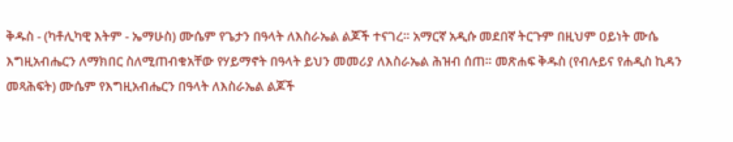ቅዱስ - (ካቶሊካዊ እትም - ኤማሁስ) ሙሴም የጌታን በዓላት ለእስራኤል ልጆች ተናገረ። አማርኛ አዲሱ መደበኛ ትርጉም በዚህም ዐይነት ሙሴ እግዚአብሔርን ለማክበር ስለሚጠብቁአቸው የሃይማኖት በዓላት ይህን መመሪያ ለእስራኤል ሕዝብ ሰጠ። መጽሐፍ ቅዱስ (የብሉይና የሐዲስ ኪዳን መጻሕፍት) ሙሴም የእግዚአብሔርን በዓላት ለእስራኤል ልጆች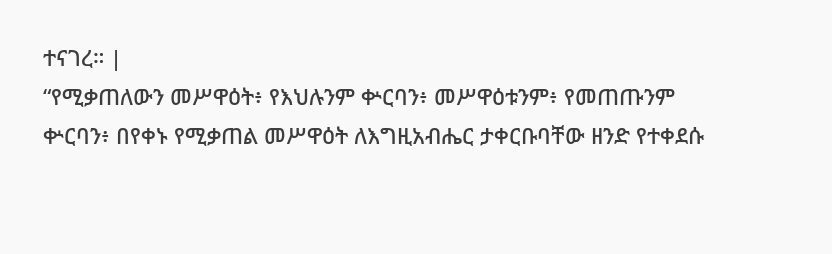ተናገረ። |
“የሚቃጠለውን መሥዋዕት፥ የእህሉንም ቍርባን፥ መሥዋዕቱንም፥ የመጠጡንም ቍርባን፥ በየቀኑ የሚቃጠል መሥዋዕት ለእግዚአብሔር ታቀርቡባቸው ዘንድ የተቀደሱ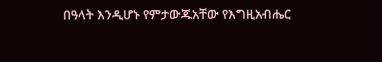በዓላት እንዲሆኑ የምታውጁአቸው የእግዚአብሔር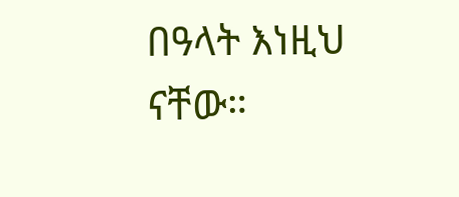በዓላት እነዚህ ናቸው።